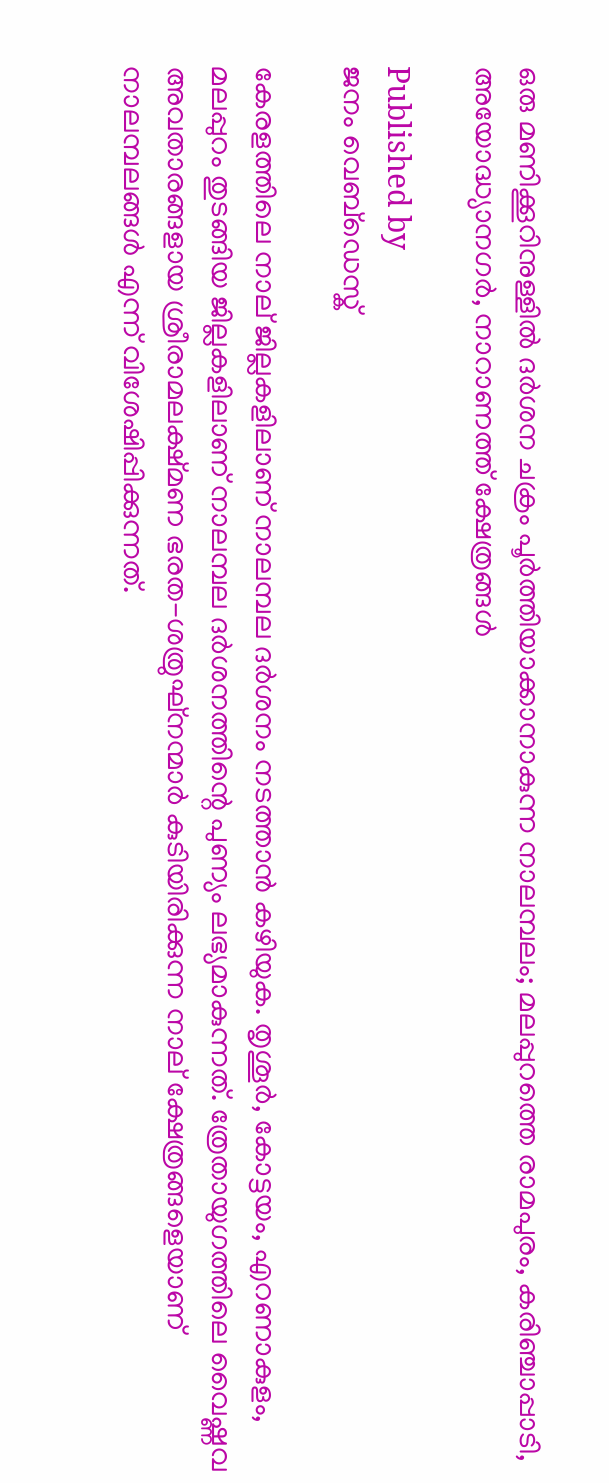ഒരു മണിക്കൂറിനുള്ളിൽ ദർശന ചക്രം പൂർത്തിയാക്കാനാകുന്ന നാലമ്പലം; മലപ്പുറത്തെ രാമപുരം, കരിഞ്ചാപ്പാടി, അയോദ്ധ്യാനഗർ, നാറാണത്ത് ക്ഷേത്രങ്ങൾ

Published by
ജനം വെബ്‌ഡെസ്ക്

കേരളത്തിലെ നാല് ജില്ലകളിലാണ് നാലമ്പല ദർശനം നടത്താൻ കഴിയുക. തൃശൂർ, കോട്ടയം, എറണാകുളം, മലപ്പുറം തുടങ്ങിയ ജില്ലകളിലാണ് നാലമ്പല ദർശനത്തിന്റെ പുണ്യം ലഭ്യമാകുന്നത്. ത്രേതായുഗത്തിലെ വൈഷ്ണവ അവതാരങ്ങളായ ശ്രീരാമലക്ഷ്മണ ഭരത-ശത്രുഘ്നന്മാർ കുടിയിരിക്കുന്ന നാല് ക്ഷേത്രങ്ങളെയാണ് നാലമ്പലങ്ങൾ എന്ന് വിശേഷിപ്പിക്കുന്നത്.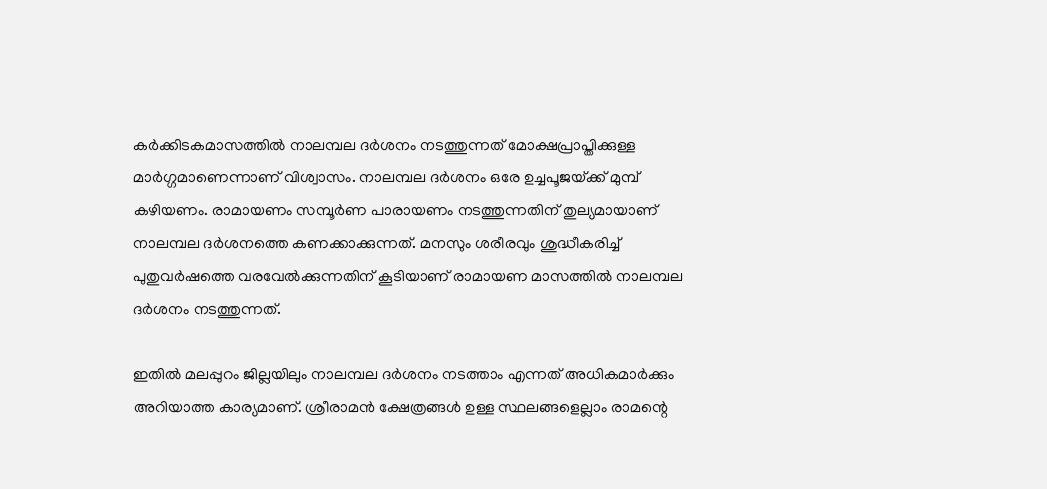കർക്കിടകമാസത്തിൽ നാലമ്പല ദർശനം നടത്തുന്നത് മോക്ഷപ്രാപ്തിക്കുള്ള മാർഗ്ഗമാണെന്നാണ് വിശ്വാസം. നാലമ്പല ദർശനം ഒരേ ഉച്ചപൂജയ്‌ക്ക് മുമ്പ് കഴിയണം. രാമായണം സമ്പൂർണ പാരായണം നടത്തുന്നതിന് തുല്യമായാണ് നാലമ്പല ദർശനത്തെ കണക്കാക്കുന്നത്. മനസും ശരീരവും ശുദ്ധീകരിച്ച് പുതുവർഷത്തെ വരവേൽക്കുന്നതിന് കൂടിയാണ് രാമായണ മാസത്തിൽ നാലമ്പല ദർശനം നടത്തുന്നത്.

ഇതിൽ മലപ്പുറം ജില്ലയിലും നാലമ്പല ദർശനം നടത്താം എന്നത് അധികമാർക്കും അറിയാത്ത കാര്യമാണ്. ശ്രീരാമൻ ക്ഷേത്രങ്ങൾ ഉള്ള സ്ഥലങ്ങളെല്ലാം രാമന്റെ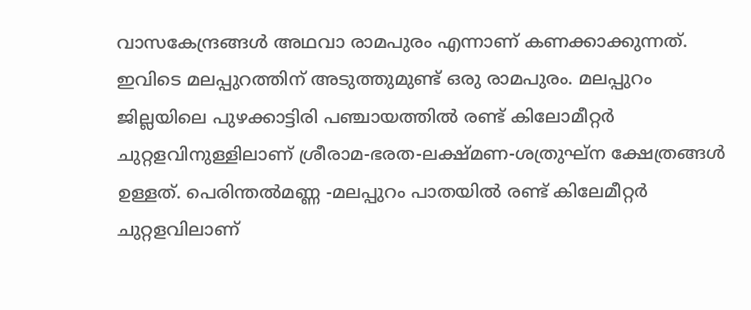വാസകേന്ദ്രങ്ങൾ അഥവാ രാമപുരം എന്നാണ് കണക്കാക്കുന്നത്. ഇവിടെ മലപ്പുറത്തിന് അടുത്തുമുണ്ട് ഒരു രാമപുരം. മലപ്പുറം ജില്ലയിലെ പുഴക്കാട്ടിരി പഞ്ചായത്തിൽ രണ്ട് കിലോമീറ്റർ ചുറ്റളവിനുള്ളിലാണ് ശ്രീരാമ-ഭരത-ലക്ഷ്മണ-ശത്രുഘ്ന ക്ഷേത്രങ്ങൾ ഉള്ളത്. പെരിന്തൽമണ്ണ -മലപ്പുറം പാതയിൽ രണ്ട് കിലേമീറ്റർ ചുറ്റളവിലാണ്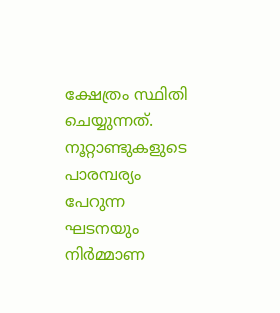ക്ഷേത്രം സ്ഥിതി ചെയ്യുന്നത്. നൂറ്റാണ്ടുകളുടെ പാരമ്പര്യം പേറുന്ന ഘടനയും നിർമ്മാണ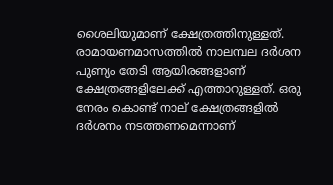ശൈലിയുമാണ് ക്ഷേത്രത്തിനുള്ളത്. രാമായണമാസത്തിൽ നാലമ്പല ദർശന പുണ്യം തേടി ആയിരങ്ങളാണ് ക്ഷേത്രങ്ങളിലേക്ക് എത്താറുള്ളത്. ഒരു നേരം കൊണ്ട് നാല് ക്ഷേത്രങ്ങളിൽ ദർശനം നടത്തണമെന്നാണ്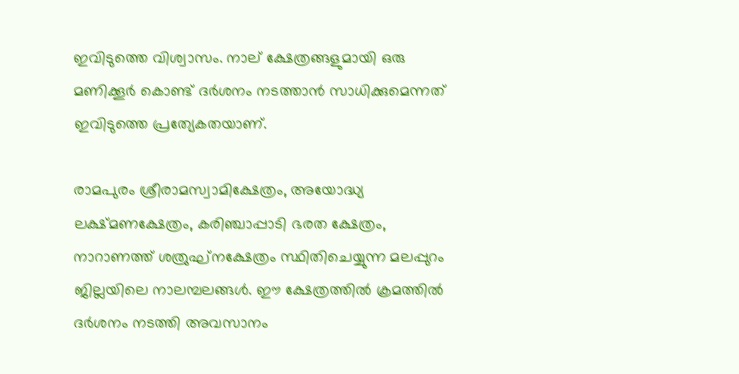ഇവിടുത്തെ വിശ്വാസം. നാല് ക്ഷേത്രങ്ങളുമായി ഒരു മണിക്കൂർ കൊണ്ട് ദർശനം നടത്താൻ സാധിക്കുമെന്നത് ഇവിടുത്തെ പ്രത്യേകതയാണ്.

രാമപുരം ശ്രീരാമസ്വാമിക്ഷേത്രം, അയോദ്ധ്യ ലക്ഷ്മണക്ഷേത്രം, കരിഞ്ചാപ്പാടി ഭരത ക്ഷേത്രം, നാറാണത്ത് ശത്രുഘ്നക്ഷേത്രം സ്ഥിതിചെയ്യുന്ന മലപ്പുറം ജില്ലയിലെ നാലമ്പലങ്ങൾ. ഈ ക്ഷേത്രത്തിൽ ക്രമത്തിൽ ദർശനം നടത്തി അവസാനം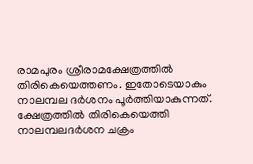രാമപുരം ശ്രീരാമക്ഷേത്രത്തിൽ തിരികെയെത്തണം. ഇതോടെയാകും നാലമ്പല ദർശനം പൂർത്തിയാകുന്നത്. ക്ഷേത്രത്തിൽ തിരികെയെത്തി നാലമ്പലദർശന ചക്രം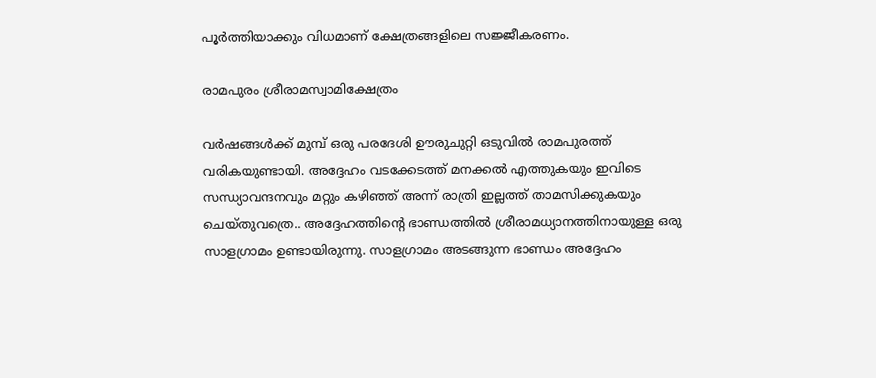പൂർത്തിയാക്കും വിധമാണ് ക്ഷേത്രങ്ങളിലെ സജ്ജീകരണം.

രാമപുരം ശ്രീരാമസ്വാമിക്ഷേത്രം

വർഷങ്ങൾക്ക് മുമ്പ് ഒരു പരദേശി ഊരുചുറ്റി ഒടുവിൽ രാമപുരത്ത് വരികയുണ്ടായി. അദ്ദേഹം വടക്കേടത്ത് മനക്കൽ എത്തുകയും ഇവിടെ സന്ധ്യാവന്ദനവും മറ്റും കഴിഞ്ഞ് അന്ന് രാത്രി ഇല്ലത്ത് താമസിക്കുകയും ചെയ്തുവത്രെ.. അദ്ദേഹത്തിന്റെ ഭാണ്ഡത്തിൽ ശ്രീരാമധ്യാനത്തിനായുള്ള ഒരു സാളഗ്രാമം ഉണ്ടായിരുന്നു. സാളഗ്രാമം അടങ്ങുന്ന ഭാണ്ഡം അദ്ദേഹം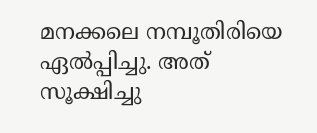മനക്കലെ നമ്പൂതിരിയെ ഏൽപ്പിച്ചു. അത് സൂക്ഷിച്ചു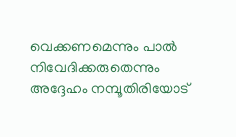വെക്കണമെന്നും പാൽ നിവേദിക്കരുതെന്നും അദ്ദേഹം നമ്പൂതിരിയോട്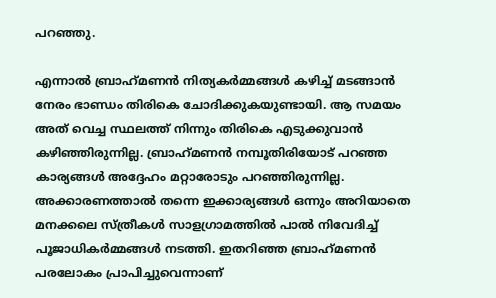പറഞ്ഞു.

എന്നാൽ ബ്രാഹ്‌മണൻ നിത്യകർമ്മങ്ങൾ കഴിച്ച് മടങ്ങാൻ നേരം ഭാണ്ഡം തിരികെ ചോദിക്കുകയുണ്ടായി. ആ സമയം അത് വെച്ച സ്ഥലത്ത് നിന്നും തിരികെ എടുക്കുവാൻ കഴിഞ്ഞിരുന്നില്ല. ബ്രാഹ്‌മണൻ നമ്പൂതിരിയോട് പറഞ്ഞ കാര്യങ്ങൾ അദ്ദേഹം മറ്റാരോടും പറഞ്ഞിരുന്നില്ല. അക്കാരണത്താൽ തന്നെ ഇക്കാര്യങ്ങൾ ഒന്നും അറിയാതെ മനക്കലെ സ്ത്രീകൾ സാളഗ്രാമത്തിൽ പാൽ നിവേദിച്ച് പൂജാധികർമ്മങ്ങൾ നടത്തി. ഇതറിഞ്ഞ ബ്രാഹ്‌മണൻ പരലോകം പ്രാപിച്ചുവെന്നാണ്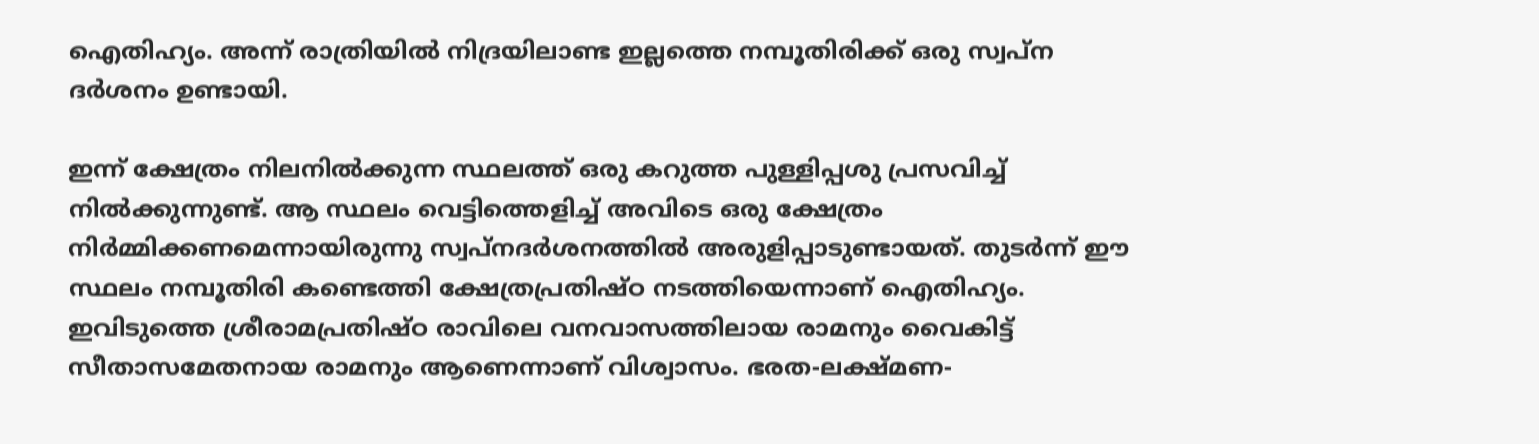ഐതിഹ്യം. അന്ന് രാത്രിയിൽ നിദ്രയിലാണ്ട ഇല്ലത്തെ നമ്പൂതിരിക്ക് ഒരു സ്വപ്ന ദർശനം ഉണ്ടായി.

ഇന്ന് ക്ഷേത്രം നിലനിൽക്കുന്ന സ്ഥലത്ത് ഒരു കറുത്ത പുള്ളിപ്പശു പ്രസവിച്ച് നിൽക്കുന്നുണ്ട്. ആ സ്ഥലം വെട്ടിത്തെളിച്ച് അവിടെ ഒരു ക്ഷേത്രം നിർമ്മിക്കണമെന്നായിരുന്നു സ്വപ്നദർശനത്തിൽ അരുളിപ്പാടുണ്ടായത്. തുടർന്ന് ഈ സ്ഥലം നമ്പൂതിരി കണ്ടെത്തി ക്ഷേത്രപ്രതിഷ്ഠ നടത്തിയെന്നാണ് ഐതിഹ്യം. ഇവിടുത്തെ ശ്രീരാമപ്രതിഷ്ഠ രാവിലെ വനവാസത്തിലായ രാമനും വൈകിട്ട് സീതാസമേതനായ രാമനും ആണെന്നാണ് വിശ്വാസം. ഭരത-ലക്ഷ്മണ-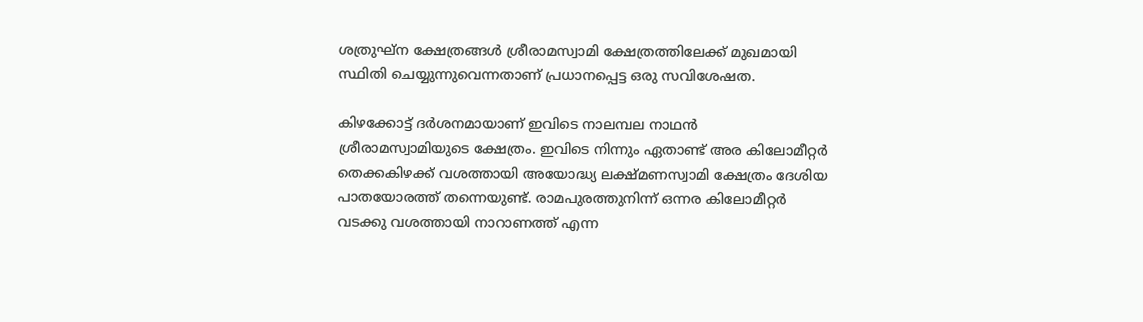ശത്രുഘ്‌ന ക്ഷേത്രങ്ങൾ ശ്രീരാമസ്വാമി ക്ഷേത്രത്തിലേക്ക് മുഖമായി സ്ഥിതി ചെയ്യുന്നുവെന്നതാണ് പ്രധാനപ്പെട്ട ഒരു സവിശേഷത.

കിഴക്കോട്ട് ദർശനമായാണ് ഇവിടെ നാലമ്പല നാഥൻ ശ്രീരാമസ്വാമിയുടെ ക്ഷേത്രം. ഇവിടെ നിന്നും ഏതാണ്ട് അര കിലോമീറ്റർ തെക്കകിഴക്ക് വശത്തായി അയോദ്ധ്യ ലക്ഷ്മണസ്വാമി ക്ഷേത്രം ദേശിയ പാതയോരത്ത് തന്നെയുണ്ട്. രാമപുരത്തുനിന്ന് ഒന്നര കിലോമീറ്റർ വടക്കു വശത്തായി നാറാണത്ത് എന്ന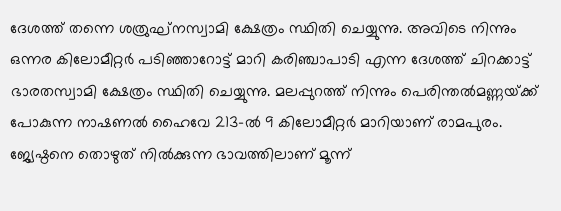ദേശത്ത് തന്നെ ശത്രുഘ്‌നസ്വാമി ക്ഷേത്രം സ്ഥിതി ചെയ്യുന്നു. അവിടെ നിന്നും ഒന്നര കിലോമീറ്റർ പടിഞ്ഞാറോട്ട് മാറി കരിഞ്ചാപാടി എന്ന ദേശത്ത് ചിറക്കാട്ട് ഭാരതസ്വാമി ക്ഷേത്രം സ്ഥിതി ചെയ്യുന്നു. മലപ്പുറത്ത് നിന്നും പെരിന്തൽമണ്ണയ്‌ക്ക് പോകുന്ന നാഷണൽ ഹൈവേ 213-ൽ 9 കിലോമീറ്റർ മാറിയാണ് രാമപുരം. ജ്യേഷ്ഠനെ തൊഴുത് നിൽക്കുന്ന ഭാവത്തിലാണ് മൂന്ന്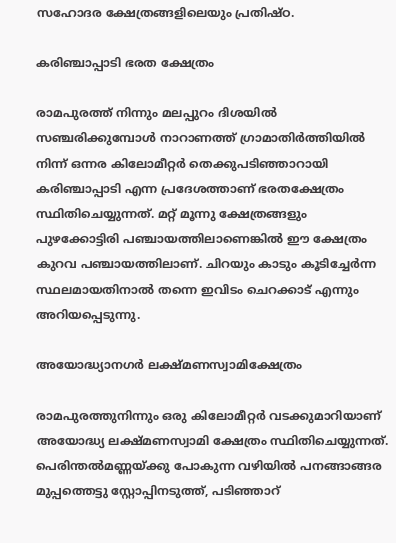സഹോദര ക്ഷേത്രങ്ങളിലെയും പ്രതിഷ്ഠ.

കരിഞ്ചാപ്പാടി ഭരത ക്ഷേത്രം

രാമപുരത്ത് നിന്നും മലപ്പുറം ദിശയിൽ സഞ്ചരിക്കുമ്പോൾ നാറാണത്ത് ഗ്രാമാതിർത്തിയിൽ നിന്ന് ഒന്നര കിലോമീറ്റർ തെക്കുപടിഞ്ഞാറായി കരിഞ്ചാപ്പാടി എന്ന പ്രദേശത്താണ് ഭരതക്ഷേത്രം സ്ഥിതിചെയ്യുന്നത്. മറ്റ് മൂന്നു ക്ഷേത്രങ്ങളും പുഴക്കോട്ടിരി പഞ്ചായത്തിലാണെങ്കിൽ ഈ ക്ഷേത്രം കുറവ പഞ്ചായത്തിലാണ്. ചിറയും കാടും കൂടിച്ചേർന്ന സ്ഥലമായതിനാൽ തന്നെ ഇവിടം ചെറക്കാട് എന്നും അറിയപ്പെടുന്നു.

അയോദ്ധ്യാനഗർ ലക്ഷ്മണസ്വാമിക്ഷേത്രം

രാമപുരത്തുനിന്നും ഒരു കിലോമീറ്റർ വടക്കുമാറിയാണ് അയോദ്ധ്യ ലക്ഷ്മണസ്വാമി ക്ഷേത്രം സ്ഥിതിചെയ്യുന്നത്. പെരിന്തൽമണ്ണയ്‌ക്കു പോകുന്ന വഴിയിൽ പനങ്ങാങ്ങര മുപ്പത്തെട്ടു സ്റ്റോപ്പിനടുത്ത്, പടിഞ്ഞാറ്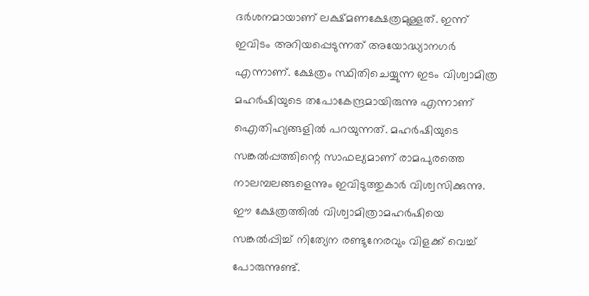ദർശനമായാണ് ലക്ഷ്മണക്ഷേത്രമുള്ളത്. ഇന്ന് ഇവിടം അറിയപ്പെടുന്നത് അയോദ്ധ്യാനഗർ എന്നാണ്. ക്ഷേത്രം സ്ഥിതിചെയ്യുന്ന ഇടം വിശ്വാമിത്ര മഹർഷിയുടെ തപോകേന്ദ്രമായിരുന്നു എന്നാണ് ഐതിഹ്യങ്ങളിൽ പറയുന്നത്. മഹർഷിയുടെ സങ്കൽപ്പത്തിന്റെ സാഫല്യമാണ് രാമപുരത്തെ നാലമ്പലങ്ങളെന്നും ഇവിടുത്തുകാർ വിശ്വസിക്കുന്നു. ഈ ക്ഷേത്രത്തിൽ വിശ്വാമിത്രാമഹർഷിയെ സങ്കൽപ്പിച്ച് നിത്യേന രണ്ടുനേരവും വിളക്ക് വെച്ച് പോരുന്നുണ്ട്.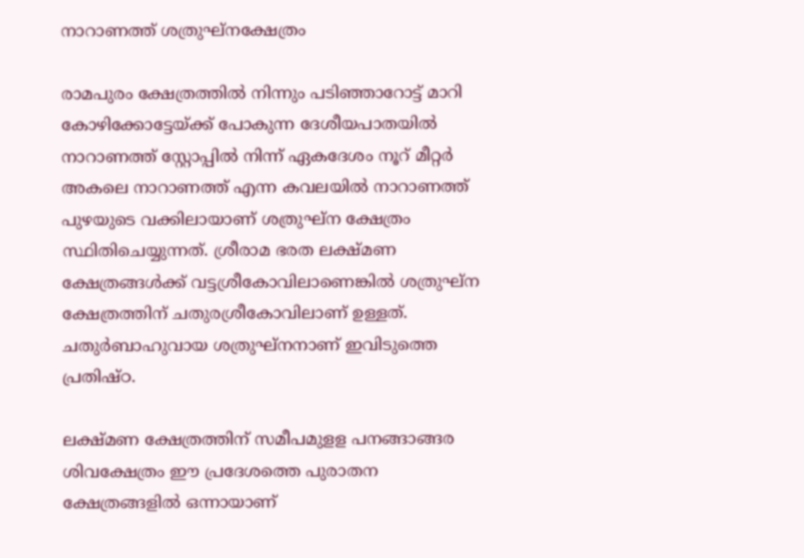നാറാണത്ത് ശത്രുഘ്നക്ഷേത്രം

രാമപുരം ക്ഷേത്രത്തിൽ നിന്നും പടിഞ്ഞാറോട്ട് മാറി കോഴിക്കോട്ടേയ്‌ക്ക് പോകുന്ന ദേശീയപാതയിൽ നാറാണത്ത് സ്റ്റോപ്പിൽ നിന്ന് ഏകദേശം നൂറ് മീറ്റർ അകലെ നാറാണത്ത് എന്ന കവലയിൽ നാറാണത്ത് പുഴയുടെ വക്കിലായാണ് ശത്രുഘ്ന ക്ഷേത്രം സ്ഥിതിചെയ്യുന്നത്. ശ്രീരാമ ഭരത ലക്ഷ്മണ ക്ഷേത്രങ്ങൾക്ക് വട്ടശ്രീകോവിലാണെങ്കിൽ ശത്രുഘ്‌ന ക്ഷേത്രത്തിന് ചതുരശ്രീകോവിലാണ് ഉള്ളത്. ചതുർബാഹുവായ ശത്രുഘ്‌നനാണ് ഇവിടുത്തെ പ്രതിഷ്ഠ.

ലക്ഷ്മണ ക്ഷേത്രത്തിന് സമീപമുളള പനങ്ങാങ്ങര ശിവക്ഷേത്രം ഈ പ്രദേശത്തെ പുരാതന ക്ഷേത്രങ്ങളിൽ ഒന്നായാണ്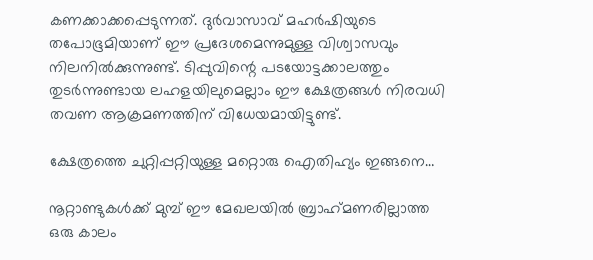കണക്കാക്കപ്പെടുന്നത്. ദുർവാസാവ് മഹർഷിയുടെ തപോഭൂമിയാണ് ഈ പ്രദേശമെന്നുമുള്ള വിശ്വാസവും നിലനിൽക്കുന്നുണ്ട്. ടിപ്പുവിന്റെ പടയോട്ടക്കാലത്തും തുടർന്നുണ്ടായ ലഹളയിലുമെല്ലാം ഈ ക്ഷേത്രങ്ങൾ നിരവധി തവണ ആക്രമണത്തിന് വിധേയമായിട്ടുണ്ട്.

ക്ഷേത്രത്തെ ചുറ്റിപ്പറ്റിയുള്ള മറ്റൊരു ഐതിഹ്യം ഇങ്ങനെ…

നൂറ്റാണ്ടുകൾക്ക് മുമ്പ് ഈ മേഖലയിൽ ബ്രാഹ്‌മണരില്ലാത്ത ഒരു കാലം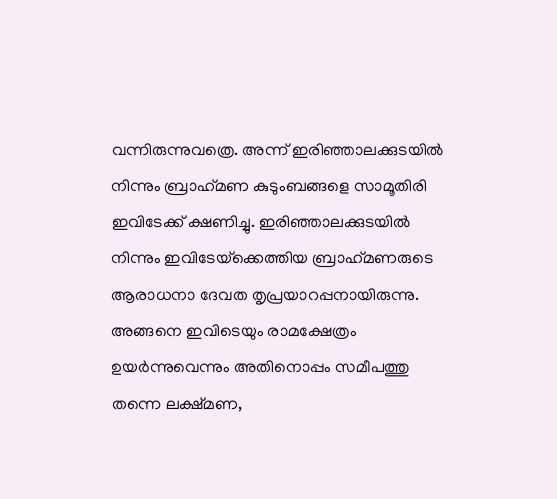വന്നിരുന്നുവത്രെ. അന്ന് ഇരിഞ്ഞാലക്കുടയിൽ നിന്നും ബ്രാഹ്‌മണ കുടുംബങ്ങളെ സാമൂതിരി ഇവിടേക്ക് ക്ഷണിച്ചു. ഇരിഞ്ഞാലക്കുടയിൽ നിന്നും ഇവിടേയ്‌ക്കെത്തിയ ബ്രാഹ്‌മണരുടെ ആരാധനാ ദേവത തൃപ്രയാറപ്പനായിരുന്നു. അങ്ങനെ ഇവിടെയും രാമക്ഷേത്രം ഉയർന്നുവെന്നും അതിനൊപ്പം സമീപത്തു തന്നെ ലക്ഷ്മണ,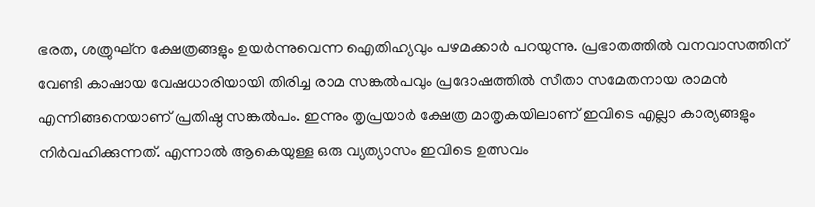ഭരത, ശത്രുഘ്‌ന ക്ഷേത്രങ്ങളും ഉയർന്നുവെന്ന ഐതിഹ്യവും പഴമക്കാർ പറയുന്നു. പ്രഭാതത്തിൽ വനവാസത്തിന് വേണ്ടി കാഷായ വേഷധാരിയായി തിരിച്ച രാമ സങ്കൽപവും പ്രദോഷത്തിൽ സീതാ സമേതനായ രാമൻ എന്നിങ്ങനെയാണ് പ്രതിഷ്ഠ സങ്കൽപം. ഇന്നും തൃപ്രയാർ ക്ഷേത്ര മാതൃകയിലാണ് ഇവിടെ എല്ലാ കാര്യങ്ങളും നിർവഹിക്കുന്നത്. എന്നാൽ ആകെയുള്ള ഒരു വ്യത്യാസം ഇവിടെ ഉത്സവം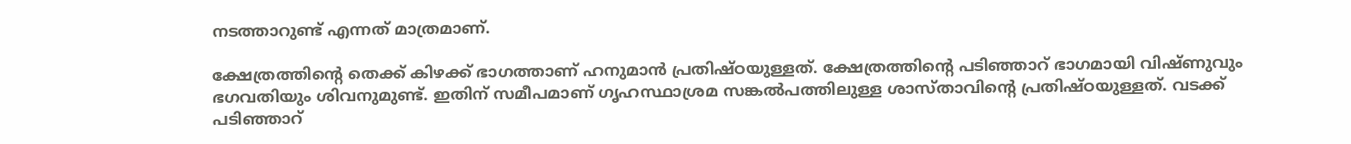നടത്താറുണ്ട് എന്നത് മാത്രമാണ്.

ക്ഷേത്രത്തിന്റെ തെക്ക് കിഴക്ക് ഭാഗത്താണ് ഹനുമാൻ പ്രതിഷ്ഠയുള്ളത്. ക്ഷേത്രത്തിന്റെ പടിഞ്ഞാറ് ഭാഗമായി വിഷ്ണുവും ഭഗവതിയും ശിവനുമുണ്ട്. ഇതിന് സമീപമാണ് ഗൃഹസ്ഥാശ്രമ സങ്കൽപത്തിലുള്ള ശാസ്താവിന്റെ പ്രതിഷ്ഠയുള്ളത്. വടക്ക് പടിഞ്ഞാറ്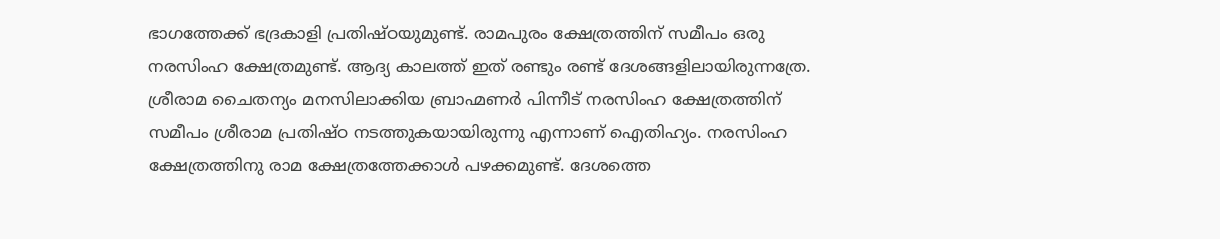ഭാഗത്തേക്ക് ഭദ്രകാളി പ്രതിഷ്ഠയുമുണ്ട്. രാമപുരം ക്ഷേത്രത്തിന് സമീപം ഒരു നരസിംഹ ക്ഷേത്രമുണ്ട്. ആദ്യ കാലത്ത് ഇത് രണ്ടും രണ്ട് ദേശങ്ങളിലായിരുന്നത്രേ. ശ്രീരാമ ചൈതന്യം മനസിലാക്കിയ ബ്രാഹ്മണർ പിന്നീട് നരസിംഹ ക്ഷേത്രത്തിന് സമീപം ശ്രീരാമ പ്രതിഷ്ഠ നടത്തുകയായിരുന്നു എന്നാണ് ഐതിഹ്യം. നരസിംഹ ക്ഷേത്രത്തിനു രാമ ക്ഷേത്രത്തേക്കാൾ പഴക്കമുണ്ട്. ദേശത്തെ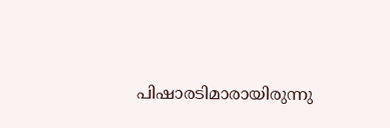പിഷാരടിമാരായിരുന്നു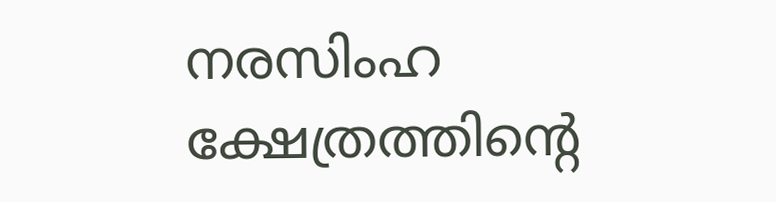നരസിംഹ ക്ഷേത്രത്തിന്റെ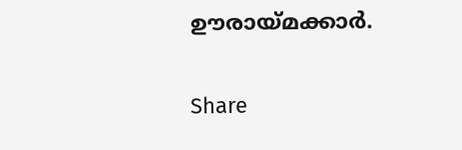ഊരായ്മക്കാർ.

Share